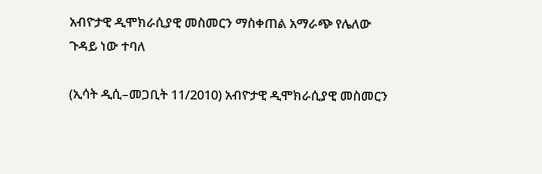አብዮታዊ ዲሞክራሲያዊ መስመርን ማስቀጠል አማራጭ የሌለው ጉዳይ ነው ተባለ

(ኢሳት ዲሲ–መጋቢት 11/2010) አብዮታዊ ዲሞክራሲያዊ መስመርን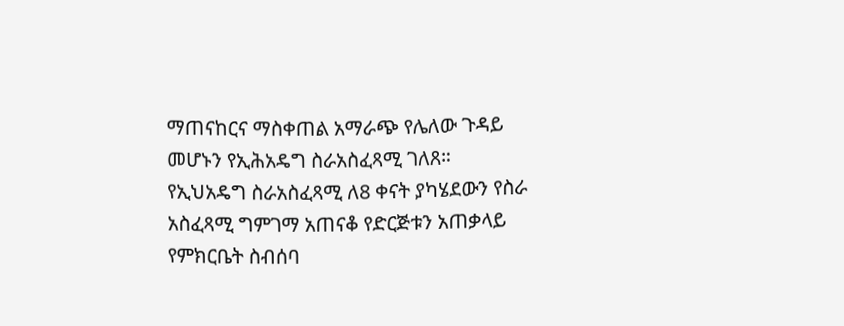ማጠናከርና ማስቀጠል አማራጭ የሌለው ጉዳይ መሆኑን የኢሕአዴግ ስራአስፈጻሚ ገለጸ። የኢህአዴግ ስራአስፈጻሚ ለ8 ቀናት ያካሄደውን የስራ አስፈጻሚ ግምገማ አጠናቆ የድርጅቱን አጠቃላይ የምክርቤት ስብሰባ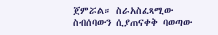ጀምሯል። ስራአስፈጻሚው ስብሰባውን ሲያጠናቀቅ ባወጣው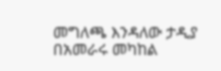መግለጫ እንዳለው ታዲያ በአመራሩ መካከል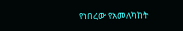የነበረው የአመለካከት